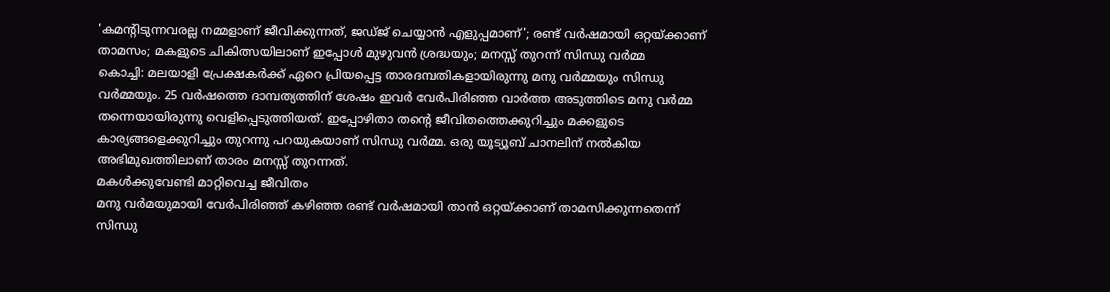'കമന്റിടുന്നവരല്ല നമ്മളാണ് ജീവിക്കുന്നത്, ജഡ്ജ് ചെയ്യാൻ എളുപ്പമാണ്'; രണ്ട് വർഷമായി ഒറ്റയ്ക്കാണ് താമസം; മകളുടെ ചികിത്സയിലാണ് ഇപ്പോൾ മുഴുവൻ ശ്രദ്ധയും; മനസ്സ് തുറന്ന് സിന്ധു വർമ്മ
കൊച്ചി: മലയാളി പ്രേക്ഷകർക്ക് ഏറെ പ്രിയപ്പെട്ട താരദമ്പതികളായിരുന്നു മനു വർമ്മയും സിന്ധു വർമ്മയും. 25 വർഷത്തെ ദാമ്പത്യത്തിന് ശേഷം ഇവർ വേർപിരിഞ്ഞ വാർത്ത അടുത്തിടെ മനു വർമ്മ തന്നെയായിരുന്നു വെളിപ്പെടുത്തിയത്. ഇപ്പോഴിതാ തന്റെ ജീവിതത്തെക്കുറിച്ചും മക്കളുടെ കാര്യങ്ങളെക്കുറിച്ചും തുറന്നു പറയുകയാണ് സിന്ധു വർമ്മ. ഒരു യൂട്യൂബ് ചാനലിന് നൽകിയ അഭിമുഖത്തിലാണ് താരം മനസ്സ് തുറന്നത്.
മകൾക്കുവേണ്ടി മാറ്റിവെച്ച ജീവിതം
മനു വർമയുമായി വേർപിരിഞ്ഞ് കഴിഞ്ഞ രണ്ട് വർഷമായി താൻ ഒറ്റയ്ക്കാണ് താമസിക്കുന്നതെന്ന് സിന്ധു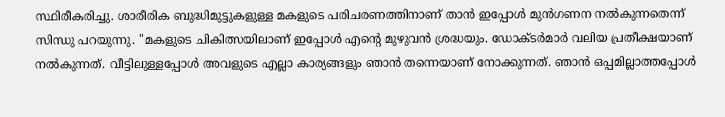സ്ഥിരീകരിച്ചു. ശാരീരിക ബുദ്ധിമുട്ടുകളുള്ള മകളുടെ പരിചരണത്തിനാണ് താൻ ഇപ്പോൾ മുൻഗണന നൽകുന്നതെന്ന് സിന്ധു പറയുന്നു. "മകളുടെ ചികിത്സയിലാണ് ഇപ്പോൾ എന്റെ മുഴുവൻ ശ്രദ്ധയും. ഡോക്ടർമാർ വലിയ പ്രതീക്ഷയാണ് നൽകുന്നത്. വീട്ടിലുള്ളപ്പോൾ അവളുടെ എല്ലാ കാര്യങ്ങളും ഞാൻ തന്നെയാണ് നോക്കുന്നത്. ഞാൻ ഒപ്പമില്ലാത്തപ്പോൾ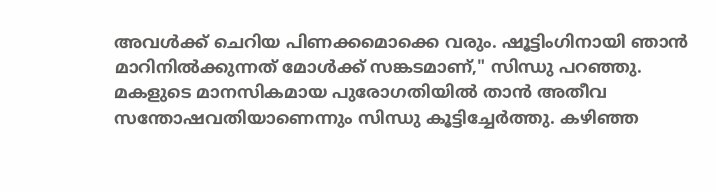അവൾക്ക് ചെറിയ പിണക്കമൊക്കെ വരും. ഷൂട്ടിംഗിനായി ഞാൻ മാറിനിൽക്കുന്നത് മോൾക്ക് സങ്കടമാണ്," സിന്ധു പറഞ്ഞു.
മകളുടെ മാനസികമായ പുരോഗതിയിൽ താൻ അതീവ സന്തോഷവതിയാണെന്നും സിന്ധു കൂട്ടിച്ചേർത്തു. കഴിഞ്ഞ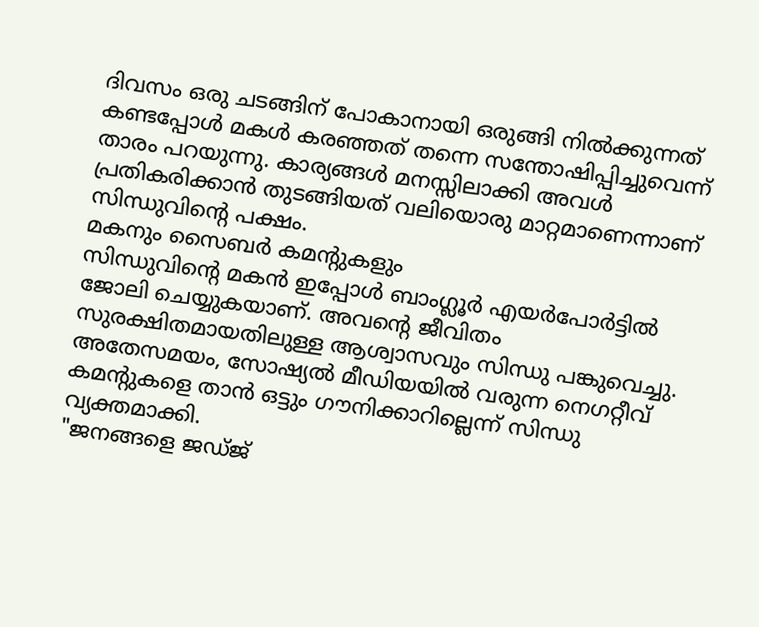ദിവസം ഒരു ചടങ്ങിന് പോകാനായി ഒരുങ്ങി നിൽക്കുന്നത് കണ്ടപ്പോൾ മകൾ കരഞ്ഞത് തന്നെ സന്തോഷിപ്പിച്ചുവെന്ന് താരം പറയുന്നു. കാര്യങ്ങൾ മനസ്സിലാക്കി അവൾ പ്രതികരിക്കാൻ തുടങ്ങിയത് വലിയൊരു മാറ്റമാണെന്നാണ് സിന്ധുവിന്റെ പക്ഷം.
മകനും സൈബർ കമന്റുകളും
സിന്ധുവിന്റെ മകൻ ഇപ്പോൾ ബാംഗ്ലൂർ എയർപോർട്ടിൽ ജോലി ചെയ്യുകയാണ്. അവന്റെ ജീവിതം സുരക്ഷിതമായതിലുള്ള ആശ്വാസവും സിന്ധു പങ്കുവെച്ചു. അതേസമയം, സോഷ്യൽ മീഡിയയിൽ വരുന്ന നെഗറ്റീവ് കമന്റുകളെ താൻ ഒട്ടും ഗൗനിക്കാറില്ലെന്ന് സിന്ധു വ്യക്തമാക്കി.
"ജനങ്ങളെ ജഡ്ജ്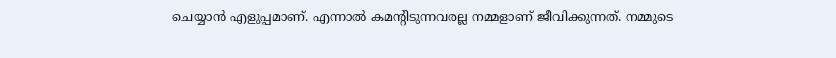ചെയ്യാൻ എളുപ്പമാണ്. എന്നാൽ കമന്റിടുന്നവരല്ല നമ്മളാണ് ജീവിക്കുന്നത്. നമ്മുടെ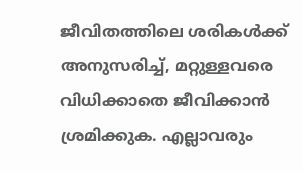ജീവിതത്തിലെ ശരികൾക്ക് അനുസരിച്ച്, മറ്റുള്ളവരെ വിധിക്കാതെ ജീവിക്കാൻ ശ്രമിക്കുക. എല്ലാവരും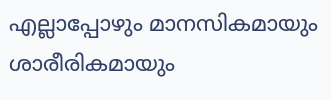എല്ലാപ്പോഴും മാനസികമായും ശാരീരികമായും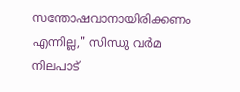സന്തോഷവാനായിരിക്കണം എന്നില്ല," സിന്ധു വർമ നിലപാട്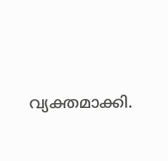വ്യക്തമാക്കി.